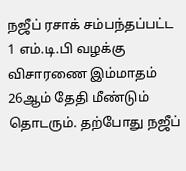நஜீப் ரசாக் சம்பந்தப்பட்ட 1 எம்.டி.பி வழக்கு விசாரணை இம்மாதம் 26ஆம் தேதி மீண்டும் தொடரும். தற்போது நஜீப்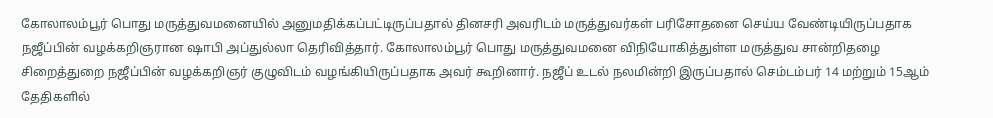கோலாலம்பூர் பொது மருத்துவமனையில் அனுமதிக்கப்பட்டிருப்பதால் தினசரி அவரிடம் மருத்துவர்கள் பரிசோதனை செய்ய வேண்டியிருப்பதாக நஜீப்பின் வழக்கறிஞரான ஷாபி அப்துல்லா தெரிவித்தார். கோலாலம்பூர் பொது மருத்துவமனை விநியோகித்துள்ள மருத்துவ சான்றிதழை சிறைத்துறை நஜீப்பின் வழக்கறிஞர் குழுவிடம் வழங்கியிருப்பதாக அவர் கூறினார். நஜீப் உடல் நலமின்றி இருப்பதால் செம்டம்பர் 14 மற்றும் 15ஆம் தேதிகளில்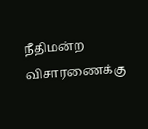நீதிமன்ற விசாரணைக்கு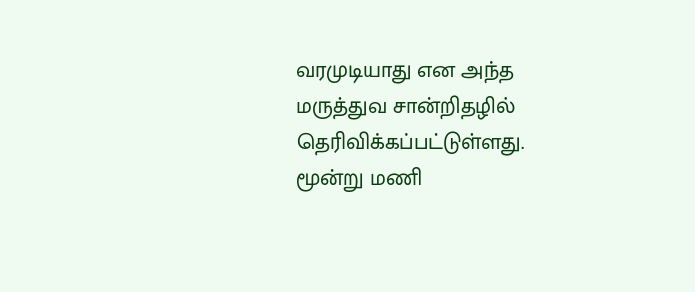வரமுடியாது என அந்த மருத்துவ சான்றிதழில் தெரிவிக்கப்பட்டுள்ளது. மூன்று மணி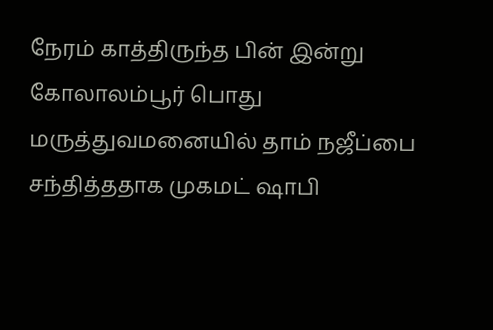நேரம் காத்திருந்த பின் இன்று கோலாலம்பூர் பொது மருத்துவமனையில் தாம் நஜீப்பை சந்தித்ததாக முகமட் ஷாபி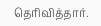தெரிவித்தார்.